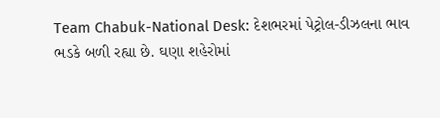Team Chabuk-National Desk: દેશભરમાં પેટ્રોલ-ડીઝલના ભાવ ભડકે બળી રહ્યા છે. ઘણા શહેરોમાં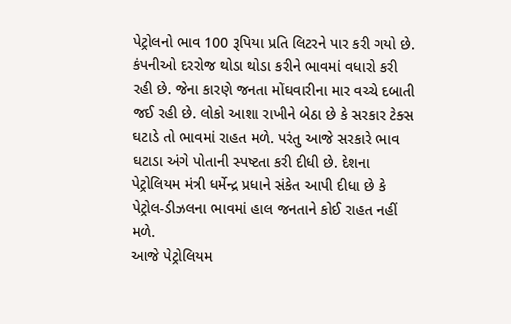પેટ્રોલનો ભાવ 100 રૂપિયા પ્રતિ લિટરને પાર કરી ગયો છે. કંપનીઓ દરરોજ થોડા થોડા કરીને ભાવમાં વધારો કરી રહી છે. જેના કારણે જનતા મોંઘવારીના માર વચ્ચે દબાતી જઈ રહી છે. લોકો આશા રાખીને બેઠા છે કે સરકાર ટેક્સ ઘટાડે તો ભાવમાં રાહત મળે. પરંતુ આજે સરકારે ભાવ ઘટાડા અંગે પોતાની સ્પષ્ટતા કરી દીધી છે. દેશના પેટ્રોલિયમ મંત્રી ધર્મેન્દ્ર પ્રધાને સંકેત આપી દીધા છે કે પેટ્રોલ-ડીઝલના ભાવમાં હાલ જનતાને કોઈ રાહત નહીં મળે.
આજે પેટ્રોલિયમ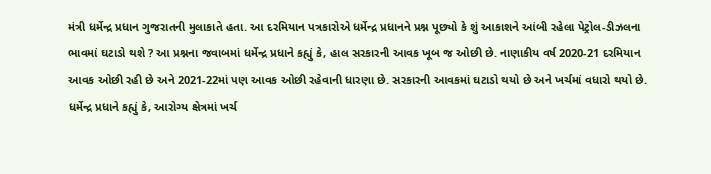મંત્રી ધર્મેન્દ્ર પ્રધાન ગુજરાતની મુલાકાતે હતા. આ દરમિયાન પત્રકારોએ ધર્મેન્દ્ર પ્રધાનને પ્રશ્ન પૂછ્યો કે શું આકાશને આંબી રહેલા પેટ્રોલ-ડીઝલના ભાવમાં ઘટાડો થશે ? આ પ્રશ્નના જવાબમાં ધર્મેન્દ્ર પ્રધાને કહ્યું કે, હાલ સરકારની આવક ખૂબ જ ઓછી છે. નાણાકીય વર્ષ 2020-21 દરમિયાન આવક ઓછી રહી છે અને 2021-22માં પણ આવક ઓછી રહેવાની ધારણા છે. સરકારની આવકમાં ઘટાડો થયો છે અને ખર્ચમાં વધારો થયો છે.
ધર્મેન્દ્ર પ્રધાને કહ્યું કે, આરોગ્ય ક્ષેત્રમાં ખર્ચ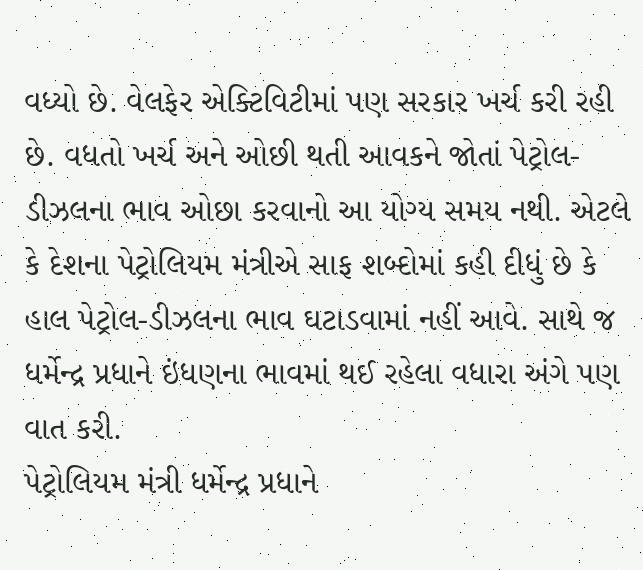વધ્યો છે. વેલફેર એક્ટિવિટીમાં પણ સરકાર ખર્ચ કરી રહી છે. વધતો ખર્ચ અને ઓછી થતી આવકને જોતાં પેટ્રોલ-ડીઝલના ભાવ ઓછા કરવાનો આ યોગ્ય સમય નથી. એટલે કે દેશના પેટ્રોલિયમ મંત્રીએ સાફ શબ્દોમાં કહી દીધું છે કે હાલ પેટ્રોલ-ડીઝલના ભાવ ઘટાડવામાં નહીં આવે. સાથે જ ધર્મેન્દ્ર પ્રધાને ઇંધણના ભાવમાં થઈ રહેલા વધારા અંગે પણ વાત કરી.
પેટ્રોલિયમ મંત્રી ધર્મેન્દ્ર પ્રધાને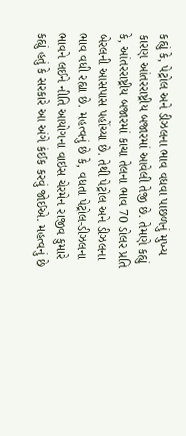કહ્યું કે, પેટ્રોલ અને ડીઝલના ભાવ વધવા પાછળનું મુખ્ય કારણ આંતરરાષ્ટ્રીય બજારમાં આવેલી તેજી છે. તેમણે કહ્યું કે, આંતરરાષ્ટ્રીય બજારમાં કાચા તેલના ભાવ 70 ડોલર પ્રતિ બેરલની આસપાસ પહોંચ્યા છે. તેથી પેટ્રોલ અને ડીઝલના ભાવ વધી રહ્યા છે. મહત્વનું છે કે, વધતા પેટ્રોલ-ડીઝલના ભાવને લઈને નીતિ આયોગના વાઇસ ચેરમેન રાજીવ કુમારે કહ્યું હતું કે સરકારે આ અંગે કંઈક કરવું જોઈએ. મહત્વનું છે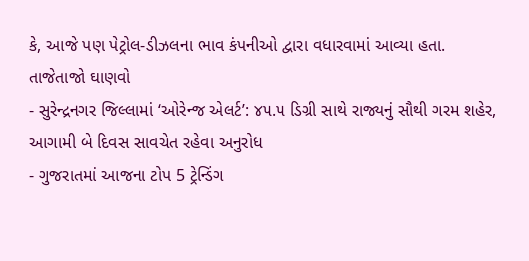કે, આજે પણ પેટ્રોલ-ડીઝલના ભાવ કંપનીઓ દ્વારા વધારવામાં આવ્યા હતા.
તાજેતાજો ઘાણવો
- સુરેન્દ્રનગર જિલ્લામાં ‘ઓરેન્જ એલર્ટ’: ૪૫.૫ ડિગ્રી સાથે રાજ્યનું સૌથી ગરમ શહેર, આગામી બે દિવસ સાવચેત રહેવા અનુરોધ
- ગુજરાતમાં આજના ટોપ 5 ટ્રેન્ડિંગ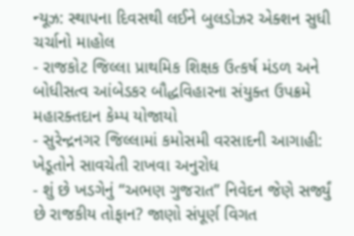ન્યૂઝ: સ્થાપના દિવસથી લઈને બુલડોઝર એક્શન સુધી ચર્ચાનો માહોલ
- રાજકોટ જિલ્લા પ્રાથમિક શિક્ષક ઉત્કર્ષ મંડળ અને બોધીસત્વ આંબેડકર બૌદ્ધવિહારના સંયુક્ત ઉપક્રમે મહારક્તદાન કેમ્પ યોજાયો
- સુરેન્દ્રનગર જિલ્લામાં કમોસમી વરસાદની આગાહી: ખેડૂતોને સાવચેતી રાખવા અનુરોધ
- શું છે ખડગેનું “અભણ ગુજરાત” નિવેદન જેણે સર્જ્યું છે રાજકીય તોફાન? જાણો સંપૂર્ણ વિગત